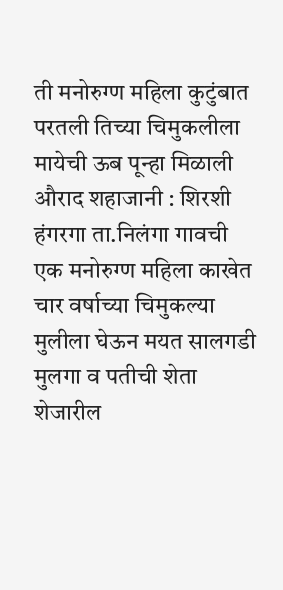ती मनोरुग्ण महिला कुटुंबात परतली तिच्या चिमुकलीला मायेची ऊब पून्हा मिळाली
औराद शहाजानी : शिरशी हंगरगा ता.निलंगा गावची एक मनोरुग्ण महिला काखेत चार वर्षाच्या चिमुकल्या मुलीला घेऊन मयत सालगडी मुलगा व पतीची शेता शेजारील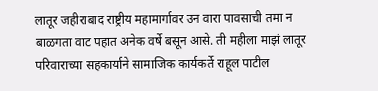लातूर जहीराबाद राष्ट्रीय महामार्गावर उन वारा पावसाची तमा न बाळगता वाट पहात अनेक वर्षे बसून आसे. ती महीला माझं लातूर परिवाराच्या सहकार्याने सामाजिक कार्यकर्ते राहूल पाटील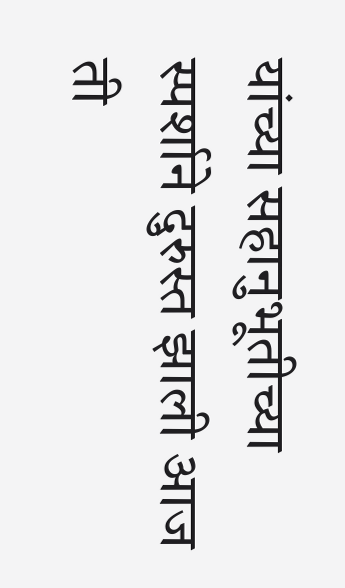यांच्या सहानुभूतीच्या स्पर्शाने दुरुस्त झाली आज ती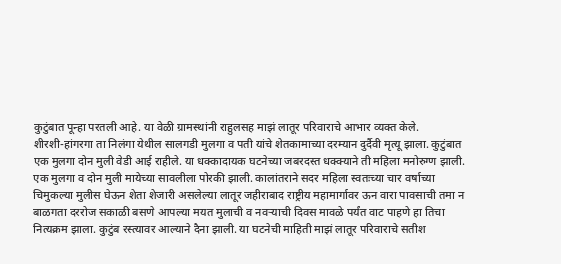कुटुंबात पून्हा परतली आहे. या वेळी ग्रामस्थांनी राहुलसह माझं लातूर परिवाराचे आभार व्यक्त केले.
शीरशी-हांगरगा ता निलंगा येथील सालगडी मुलगा व पती यांचे शेतकामाच्या दरम्यान दुर्दैवी मृत्यू झाला. कुटुंबात एक मुलगा दोन मुली वेडी आई राहीले. या धक्कादायक घटनेच्या जबरदस्त धक्क्याने ती महिला मनोरुग्ण झाली. एक मुलगा व दोन मुली मायेच्या सावलीला पोरकी झाली. कालांतराने सदर महिला स्वतःच्या चार वर्षाच्या चिमुकल्या मुलीस घेऊन शेता शेजारी असलेल्या लातूर जहीराबाद राष्ट्रीय महामार्गावर ऊन वारा पावसाची तमा न बाळगता दररोज सकाळी बसणे आपल्या मयत मुलाची व नवऱ्याची दिवस मावळे पर्यंत वाट पाहणे हा तिचा नित्यक्रम झाला. कुटुंब रस्त्यावर आल्याने दैना झाली. या घटनेची माहिती माझं लातूर परिवाराचे सतीश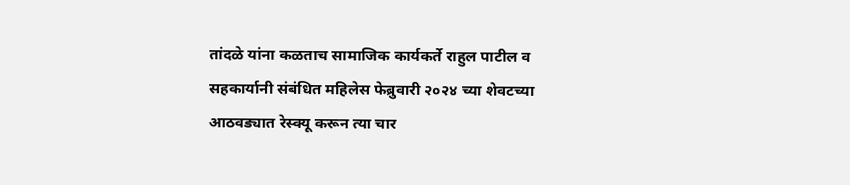तांदळे यांना कळताच सामाजिक कार्यकर्ते राहुल पाटील व सहकार्यानी संबंधित महिलेस फेब्रुवारी २०२४ च्या शेवटच्या आठवड्यात रेस्क्यू करून त्या चार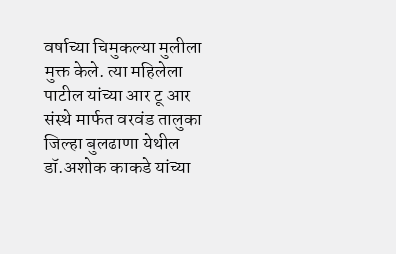वर्षाच्या चिमुकल्या मुलीला मुक्त केले. त्या महिलेला पाटील यांच्या आर टू आर संस्थे मार्फत वरवंड तालुका जिल्हा बुलढाणा येथील डॉ.अशोक काकडे यांच्या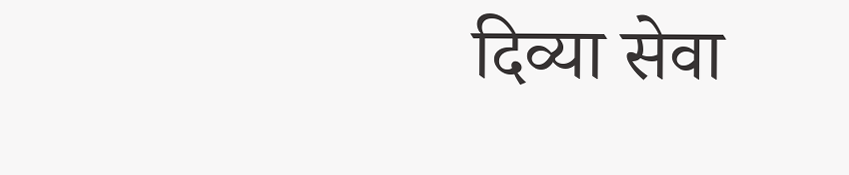दिव्या सेवा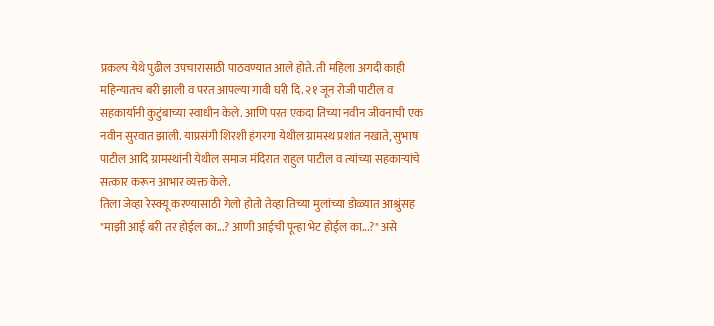प्रकल्प येथे पुढील उपचारासाठी पाठवण्यात आले होते. ती महिला अगदी काही महिन्यातच बरी झाली व परत आपल्या गावी घरी दि. २१ जून रोजी पाटील व सहकार्यानी कुटुंबाच्या स्वाधीन केले. आणि परत एकदा तिच्या नवीन जीवनाची एक नवीन सुरवात झाली. याप्रसंगी शिरशी हंगरगा येथील ग्रामस्थ प्रशांत नखाते, सुभाष पाटील आदि ग्रामस्थांनी येथील समाज मंदिरात राहुल पाटील व त्यांच्या सहकाऱ्यांचे सत्कार करून आभार व्यक्त केले.
तिला जेव्हा रेस्क्यू करण्यासाठी गेलो होतो तेव्हा तिच्या मुलांच्या डोळ्यात आश्रुंसह "माझी आई बरी तर होईल का...? आणी आईची पून्हा भेट होईल का...?" असे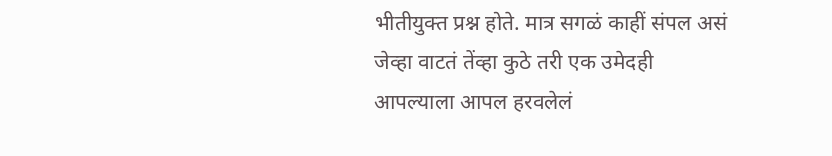भीतीयुक्त प्रश्न होते. मात्र सगळं काहीं संपल असं जेव्हा वाटतं तेंव्हा कुठे तरी एक उमेदही आपल्याला आपल हरवलेलं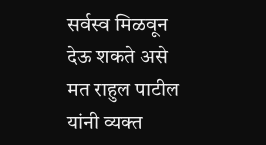सर्वस्व मिळवून देऊ शकते असे मत राहुल पाटील यांनी व्यक्त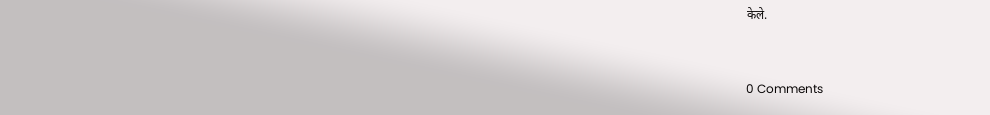केले.



0 Comments